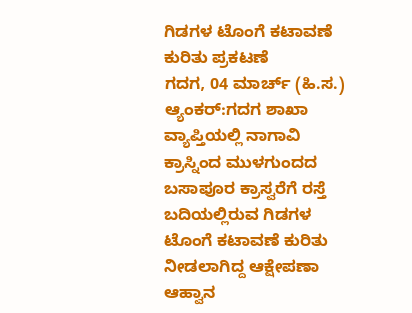ಗಿಡಗಳ ಟೊಂಗೆ ಕಟಾವಣೆ ಕುರಿತು ಪ್ರಕಟಣೆ
ಗದಗ, 04 ಮಾರ್ಚ್ (ಹಿ.ಸ.) ಆ್ಯಂಕರ್:ಗದಗ ಶಾಖಾ ವ್ಯಾಪ್ತಿಯಲ್ಲಿ ನಾಗಾವಿ ಕ್ರಾಸ್ನಿಂದ ಮುಳಗುಂದದ ಬಸಾಪೂರ ಕ್ರಾಸ್ವರೆಗೆ ರಸ್ತೆ ಬದಿಯಲ್ಲಿರುವ ಗಿಡಗಳ ಟೊಂಗೆ ಕಟಾವಣೆ ಕುರಿತು ನೀಡಲಾಗಿದ್ದ ಆಕ್ಷೇಪಣಾ ಆಹ್ವಾನ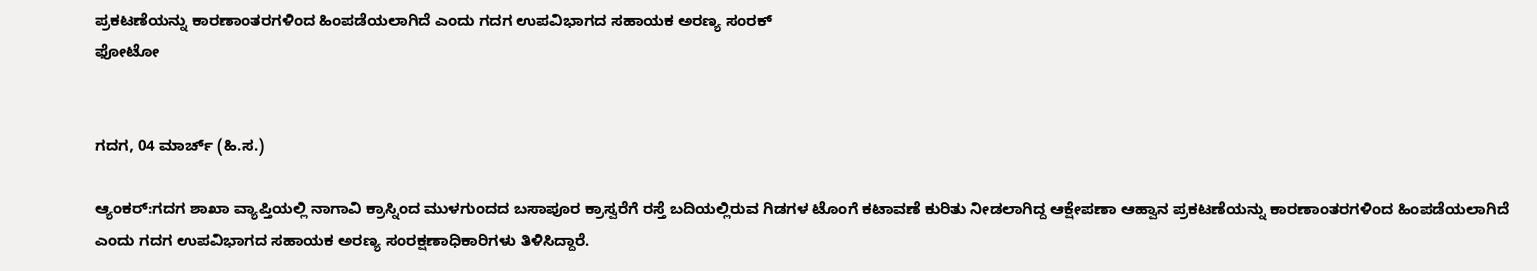ಪ್ರಕಟಣೆಯನ್ನು ಕಾರಣಾಂತರಗಳಿಂದ ಹಿಂಪಡೆಯಲಾಗಿದೆ ಎಂದು ಗದಗ ಉಪವಿಭಾಗದ ಸಹಾಯಕ ಅರಣ್ಯ ಸಂರಕ್
ಫೋಟೋ


ಗದಗ, 04 ಮಾರ್ಚ್ (ಹಿ.ಸ.)

ಆ್ಯಂಕರ್:ಗದಗ ಶಾಖಾ ವ್ಯಾಪ್ತಿಯಲ್ಲಿ ನಾಗಾವಿ ಕ್ರಾಸ್ನಿಂದ ಮುಳಗುಂದದ ಬಸಾಪೂರ ಕ್ರಾಸ್ವರೆಗೆ ರಸ್ತೆ ಬದಿಯಲ್ಲಿರುವ ಗಿಡಗಳ ಟೊಂಗೆ ಕಟಾವಣೆ ಕುರಿತು ನೀಡಲಾಗಿದ್ದ ಆಕ್ಷೇಪಣಾ ಆಹ್ವಾನ ಪ್ರಕಟಣೆಯನ್ನು ಕಾರಣಾಂತರಗಳಿಂದ ಹಿಂಪಡೆಯಲಾಗಿದೆ ಎಂದು ಗದಗ ಉಪವಿಭಾಗದ ಸಹಾಯಕ ಅರಣ್ಯ ಸಂರಕ್ಷಣಾಧಿಕಾರಿಗಳು ತಿಳಿಸಿದ್ದಾರೆ.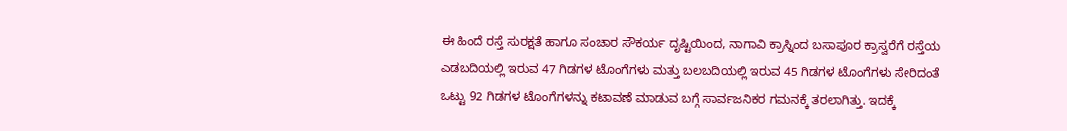ಈ ಹಿಂದೆ ರಸ್ತೆ ಸುರಕ್ಷತೆ ಹಾಗೂ ಸಂಚಾರ ಸೌಕರ್ಯ ದೃಷ್ಟಿಯಿಂದ, ನಾಗಾವಿ ಕ್ರಾಸ್ನಿಂದ ಬಸಾಪೂರ ಕ್ರಾಸ್ವರೆಗೆ ರಸ್ತೆಯ ಎಡಬದಿಯಲ್ಲಿ ಇರುವ 47 ಗಿಡಗಳ ಟೊಂಗೆಗಳು ಮತ್ತು ಬಲಬದಿಯಲ್ಲಿ ಇರುವ 45 ಗಿಡಗಳ ಟೊಂಗೆಗಳು ಸೇರಿದಂತೆ ಒಟ್ಟು 92 ಗಿಡಗಳ ಟೊಂಗೆಗಳನ್ನು ಕಟಾವಣೆ ಮಾಡುವ ಬಗ್ಗೆ ಸಾರ್ವಜನಿಕರ ಗಮನಕ್ಕೆ ತರಲಾಗಿತ್ತು. ಇದಕ್ಕೆ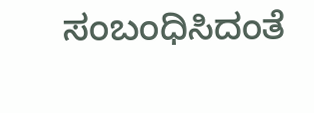ಸಂಬಂಧಿಸಿದಂತೆ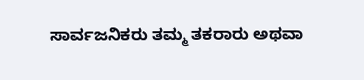ಸಾರ್ವಜನಿಕರು ತಮ್ಮ ತಕರಾರು ಅಥವಾ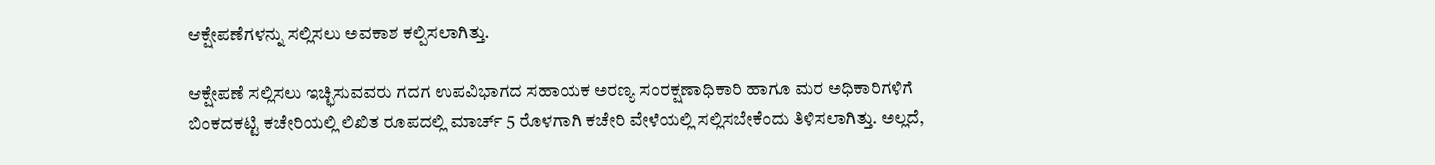ಆಕ್ಷೇಪಣೆಗಳನ್ನು ಸಲ್ಲಿಸಲು ಅವಕಾಶ ಕಲ್ಪಿಸಲಾಗಿತ್ತು.

ಆಕ್ಷೇಪಣೆ ಸಲ್ಲಿಸಲು ಇಚ್ಛಿಸುವವರು ಗದಗ ಉಪವಿಭಾಗದ ಸಹಾಯಕ ಅರಣ್ಯ ಸಂರಕ್ಷಣಾಧಿಕಾರಿ ಹಾಗೂ ಮರ ಅಧಿಕಾರಿಗಳಿಗೆ ಬಿಂಕದಕಟ್ಟಿ ಕಚೇರಿಯಲ್ಲಿ ಲಿಖಿತ ರೂಪದಲ್ಲಿ ಮಾರ್ಚ್ 5 ರೊಳಗಾಗಿ ಕಚೇರಿ ವೇಳೆಯಲ್ಲಿ ಸಲ್ಲಿಸಬೇಕೆಂದು ತಿಳಿಸಲಾಗಿತ್ತು. ಅಲ್ಲದೆ,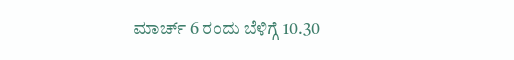ಮಾರ್ಚ್ 6 ರಂದು ಬೆಳಿಗ್ಗೆ 10.30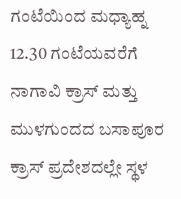ಗಂಟೆಯಿಂದ ಮಧ್ಯಾಹ್ನ 12.30 ಗಂಟೆಯವರೆಗೆ ನಾಗಾವಿ ಕ್ರಾಸ್ ಮತ್ತು ಮುಳಗುಂದದ ಬಸಾಪೂರ ಕ್ರಾಸ್ ಪ್ರದೇಶದಲ್ಲೇ ಸ್ಥಳ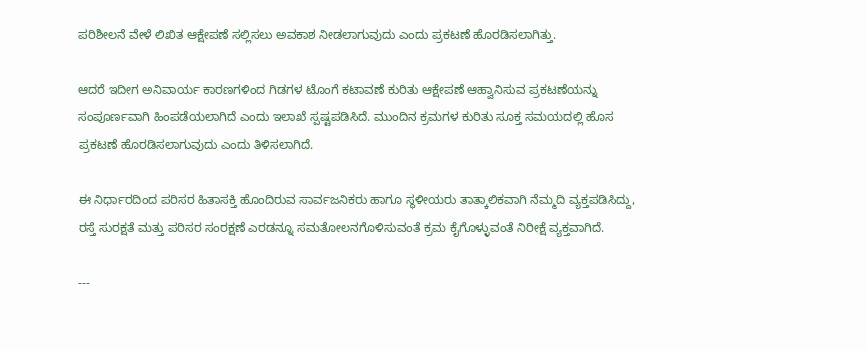ಪರಿಶೀಲನೆ ವೇಳೆ ಲಿಖಿತ ಆಕ್ಷೇಪಣೆ ಸಲ್ಲಿಸಲು ಅವಕಾಶ ನೀಡಲಾಗುವುದು ಎಂದು ಪ್ರಕಟಣೆ ಹೊರಡಿಸಲಾಗಿತ್ತು.

ಆದರೆ ಇದೀಗ ಅನಿವಾರ್ಯ ಕಾರಣಗಳಿಂದ ಗಿಡಗಳ ಟೊಂಗೆ ಕಟಾವಣೆ ಕುರಿತು ಆಕ್ಷೇಪಣೆ ಆಹ್ವಾನಿಸುವ ಪ್ರಕಟಣೆಯನ್ನು ಸಂಪೂರ್ಣವಾಗಿ ಹಿಂಪಡೆಯಲಾಗಿದೆ ಎಂದು ಇಲಾಖೆ ಸ್ಪಷ್ಟಪಡಿಸಿದೆ. ಮುಂದಿನ ಕ್ರಮಗಳ ಕುರಿತು ಸೂಕ್ತ ಸಮಯದಲ್ಲಿ ಹೊಸ ಪ್ರಕಟಣೆ ಹೊರಡಿಸಲಾಗುವುದು ಎಂದು ತಿಳಿಸಲಾಗಿದೆ.

ಈ ನಿರ್ಧಾರದಿಂದ ಪರಿಸರ ಹಿತಾಸಕ್ತಿ ಹೊಂದಿರುವ ಸಾರ್ವಜನಿಕರು ಹಾಗೂ ಸ್ಥಳೀಯರು ತಾತ್ಕಾಲಿಕವಾಗಿ ನೆಮ್ಮದಿ ವ್ಯಕ್ತಪಡಿಸಿದ್ದು, ರಸ್ತೆ ಸುರಕ್ಷತೆ ಮತ್ತು ಪರಿಸರ ಸಂರಕ್ಷಣೆ ಎರಡನ್ನೂ ಸಮತೋಲನಗೊಳಿಸುವಂತೆ ಕ್ರಮ ಕೈಗೊಳ್ಳುವಂತೆ ನಿರೀಕ್ಷೆ ವ್ಯಕ್ತವಾಗಿದೆ.

---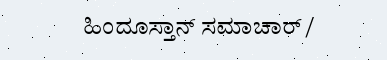ಹಿಂದೂಸ್ತಾನ್ ಸಮಾಚಾರ್ /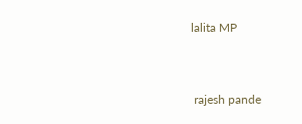lalita MP


 rajesh pande